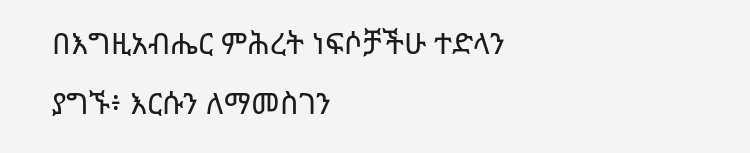በእግዚአብሔር ምሕረት ነፍሶቻችሁ ተድላን ያግኙ፥ እርሱን ለማመስገን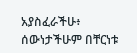አያስፈራችሁ፥
ሰውነታችሁም በቸርነቱ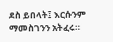ደስ ይበላት፤ እርሱንም ማመስገንን አትፈሩ።